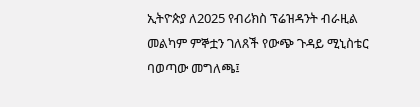ኢትዮጵያ ለ2025 የብሪክስ ፕሬዝዳንት ብራዚል መልካም ምኞቷን ገለጸች የውጭ ጉዳይ ሚኒስቴር ባወጣው መግለጫ፤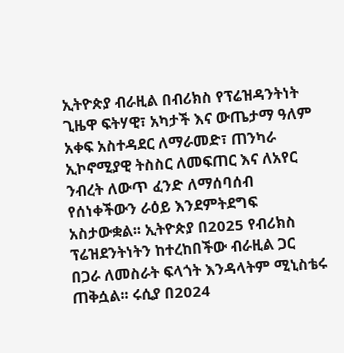ኢትዮጵያ ብራዚል በብሪክስ የፕሬዝዳንትነት ጊዜዋ ፍትሃዊ፣ አካታች እና ውጤታማ ዓለም አቀፍ አስተዳደር ለማራመድ፣ ጠንካራ ኢኮኖሚያዊ ትስስር ለመፍጠር እና ለአየር ንብረት ለውጥ ፈንድ ለማሰባሰብ የሰነቀችውን ራዕይ እንደምትደግፍ አስታውቋል፡፡ ኢትዮጵያ በ2025 የብሪክስ ፕሬዝደንትነትን ከተረከበችው ብራዚል ጋር በጋራ ለመስራት ፍላጎት እንዳላትም ሚኒስቴሩ ጠቅሷል፡፡ ሩሲያ በ2024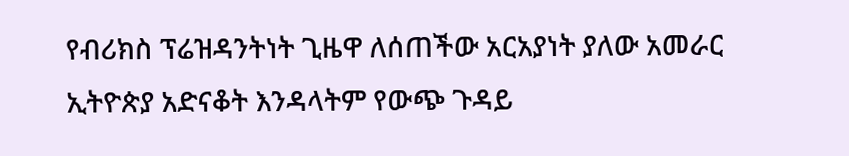የብሪክስ ፕሬዝዳንትነት ጊዜዋ ለሰጠችው አርአያነት ያለው አመራር ኢትዮጵያ አድናቆት እንዳላትም የውጭ ጉዳይ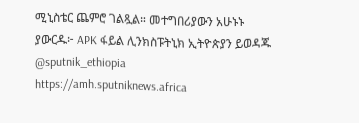ሚኒስቴር ጨምሮ ገልጿል። መተግበሪያውን አሁኑኑ ያውርዱ፦ APK ፋይል ሊንክስፑትኒክ ኢትዮጵያን ይወዳጁ @sputnik_ethiopia
https://amh.sputniknews.africa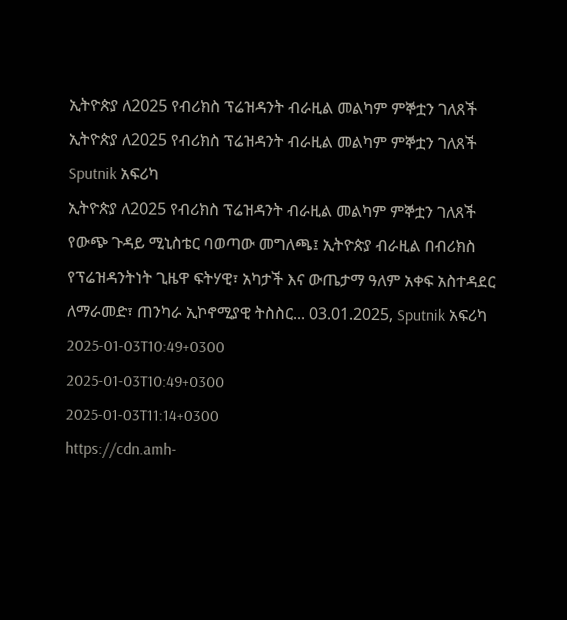ኢትዮጵያ ለ2025 የብሪክስ ፕሬዝዳንት ብራዚል መልካም ምኞቷን ገለጸች
ኢትዮጵያ ለ2025 የብሪክስ ፕሬዝዳንት ብራዚል መልካም ምኞቷን ገለጸች
Sputnik አፍሪካ
ኢትዮጵያ ለ2025 የብሪክስ ፕሬዝዳንት ብራዚል መልካም ምኞቷን ገለጸች የውጭ ጉዳይ ሚኒስቴር ባወጣው መግለጫ፤ ኢትዮጵያ ብራዚል በብሪክስ የፕሬዝዳንትነት ጊዜዋ ፍትሃዊ፣ አካታች እና ውጤታማ ዓለም አቀፍ አስተዳደር ለማራመድ፣ ጠንካራ ኢኮኖሚያዊ ትስስር... 03.01.2025, Sputnik አፍሪካ
2025-01-03T10:49+0300
2025-01-03T10:49+0300
2025-01-03T11:14+0300
https://cdn.amh-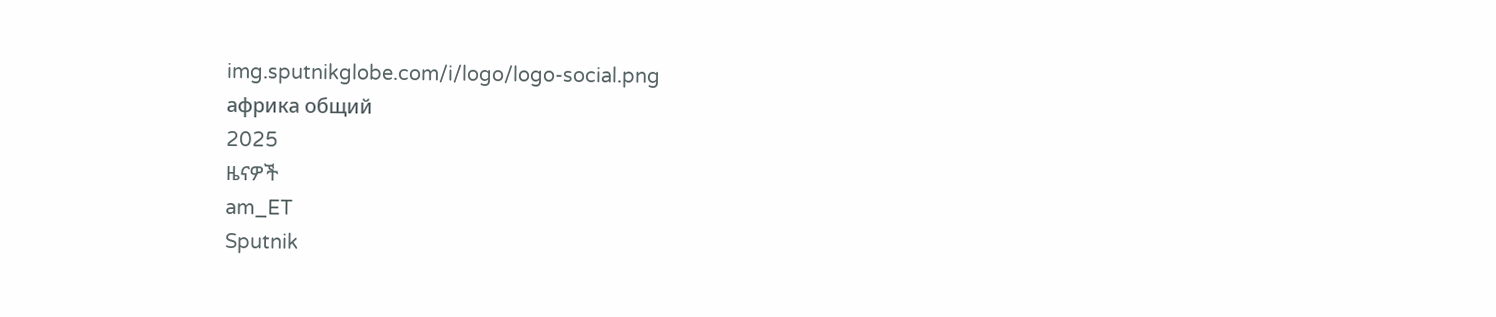img.sputnikglobe.com/i/logo/logo-social.png
африка общий
2025
ዜናዎች
am_ET
Sputnik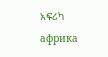አፍሪካ
африка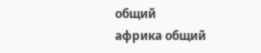общий
африка общий